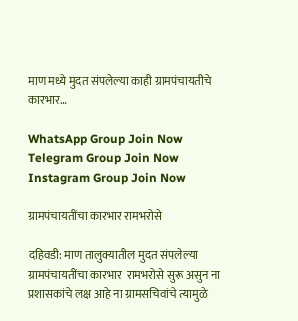माण मध्ये मुदत संपलेल्या काही ग्रामपंचायतीचे कारभार…

WhatsApp Group Join Now
Telegram Group Join Now
Instagram Group Join Now

ग्रामपंचायतींचा कारभार रामभरोसे

दहिवडी: माण तालुक्यातील मुदत संपलेल्या ग्रामपंचायतींचा कारभार  रामभरोसे सुरू असुन ना प्रशासकांचे लक्ष आहे ना ग्रामसचिवांचे त्यामुळे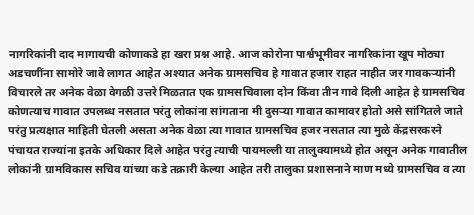नागरिकांनी दाद मागायची कोणाकडे हा खरा प्रश्न आहे. आज कोरोना पार्श्वभूमीवर नागरिकांना खूप मोठ्या अडचणींना सामोरे जावे लागत आहेत अश्यात अनेक ग्रामसचिव हे गावात हजार राहत नाहीत जर गावकऱ्यांनी विचारले तर अनेक वेळा वेगळी उत्तरे मिळतात एक ग्रामसचिवाला दोन किंवा तीन गावे दिली आहेत हे ग्रामसचिव कोणत्याच गावात उपलब्ध नसतात परंतु लोकांना सांगताना मी दुसऱ्या गावात कामावर होतो असे सांगितले जाते परंतु प्रत्यक्षात माहिती घेतली असता अनेक वेळा त्या गावात ग्रामसचिव हजर नसतात त्या मुळे केंद्रसरकरने पंचायत राज्यांना इतके अधिकार दिले आहेत परंतु त्याची पायमल्ली या तालुक्यामध्ये होत असून अनेक गावातील लोकांनी ग्रामविकास सचिव यांच्या कडे तक्रारी केल्या आहेत तरी तालुका प्रशासनाने माण मध्ये ग्रामसचिव व त्या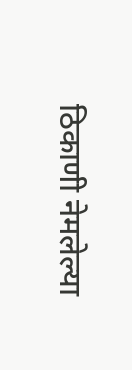ठिकाणी नेमलेल्या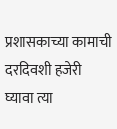प्रशासकाच्या कामाची दरदिवशी हजेरी घ्यावा त्या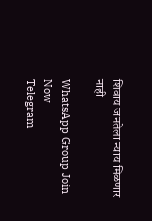शिवाय जनतेला न्याय मिळणार नाही

WhatsApp Group Join Now
Telegram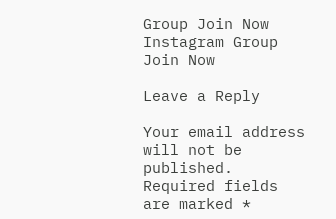Group Join Now
Instagram Group Join Now

Leave a Reply

Your email address will not be published. Required fields are marked *